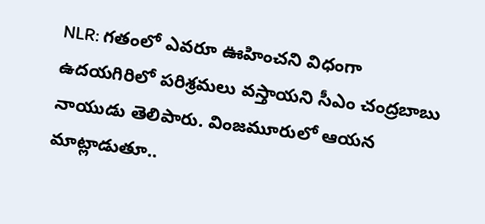NLR: గతంలో ఎవరూ ఊహించని విధంగా ఉదయగిరిలో పరిశ్రమలు వస్తాయని సీఎం చంద్రబాబు నాయుడు తెలిపారు. వింజమూరులో ఆయన మాట్లాడుతూ..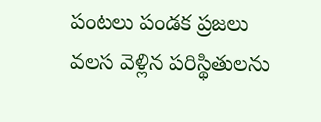పంటలు పండక ప్రజలు వలస వెళ్లిన పరిస్థితులను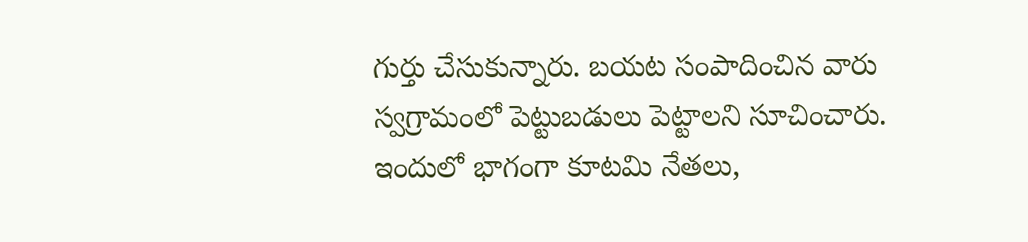గుర్తు చేసుకున్నారు. బయట సంపాదించిన వారు స్వగ్రామంలో పెట్టుబడులు పెట్టాలని సూచించారు. ఇందులో భాగంగా కూటమి నేతలు,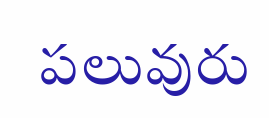పలువురు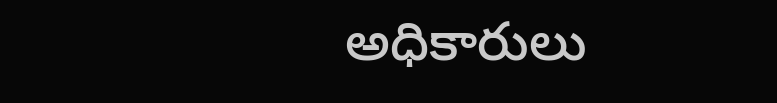అధికారులు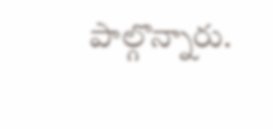పాల్గొన్నారు.